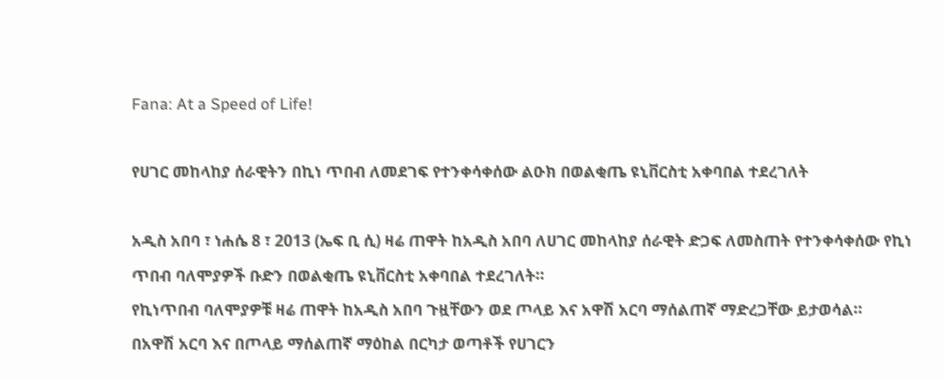Fana: At a Speed of Life!

የሀገር መከላከያ ሰራዊትን በኪነ ጥበብ ለመደገፍ የተንቀሳቀሰው ልዑክ በወልቂጤ ዩኒቨርስቲ አቀባበል ተደረገለት

አዲስ አበባ ፣ ነሐሴ 8 ፣ 2013 (ኤፍ ቢ ሲ) ዛሬ ጠዋት ከአዲስ አበባ ለሀገር መከላከያ ሰራዊት ድጋፍ ለመስጠት የተንቀሳቀሰው የኪነ ጥበብ ባለሞያዎች ቡድን በወልቂጤ ዩኒቨርስቲ አቀባበል ተደረገለት።
የኪነጥበብ ባለሞያዎቹ ዛሬ ጠዋት ከአዲስ አበባ ጉዟቸውን ወደ ጦላይ እና አዋሽ አርባ ማሰልጠኛ ማድረጋቸው ይታወሳል።
በአዋሽ አርባ እና በጦላይ ማሰልጠኛ ማዕከል በርካታ ወጣቶች የሀገርን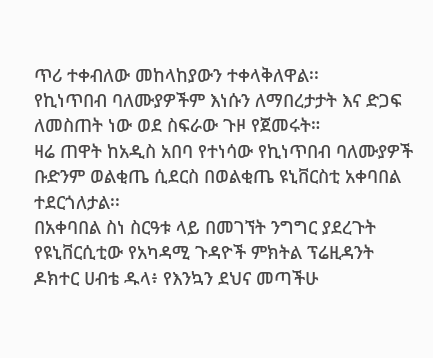ጥሪ ተቀብለው መከላከያውን ተቀላቅለዋል፡፡
የኪነጥበብ ባለሙያዎችም እነሱን ለማበረታታት እና ድጋፍ ለመስጠት ነው ወደ ስፍራው ጉዞ የጀመሩት።
ዛሬ ጠዋት ከአዲስ አበባ የተነሳው የኪነጥበብ ባለሙያዎች ቡድንም ወልቂጤ ሲደርስ በወልቂጤ ዩኒቨርስቲ አቀባበል ተደርጎለታል፡፡
በአቀባበል ስነ ስርዓቱ ላይ በመገኘት ንግግር ያደረጉት የዩኒቨርሲቲው የአካዳሚ ጉዳዮች ምክትል ፕሬዚዳንት ዶክተር ሀብቴ ዱላ፥ የእንኳን ደህና መጣችሁ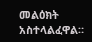መልዕክት አስተላልፈዋል።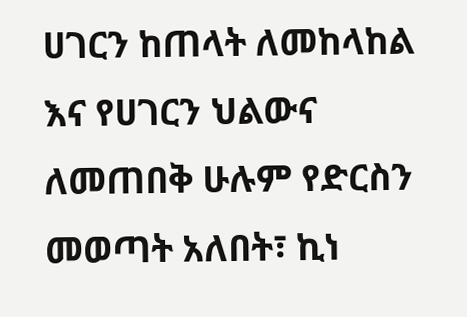ሀገርን ከጠላት ለመከላከል እና የሀገርን ህልውና ለመጠበቅ ሁሉም የድርስን መወጣት አለበት፣ ኪነ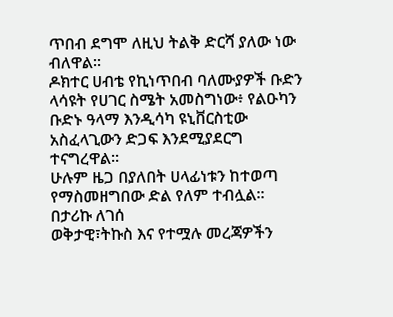ጥበብ ደግሞ ለዚህ ትልቅ ድርሻ ያለው ነው ብለዋል።
ዶክተር ሀብቴ የኪነጥበብ ባለሙያዎች ቡድን ላሳዩት የሀገር ስሜት አመስግነው፥ የልዑካን ቡድኑ ዓላማ እንዲሳካ ዩኒቨርስቲው አስፈላጊውን ድጋፍ እንደሚያደርግ ተናግረዋል።
ሁሉም ዜጋ በያለበት ሀላፊነቱን ከተወጣ የማስመዘግበው ድል የለም ተብሏል።
በታሪኩ ለገሰ
ወቅታዊ፣ትኩስ እና የተሟሉ መረጃዎችን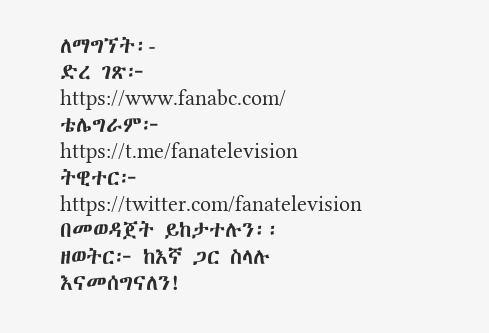ለማግኘት፡-
ድረ ገጽ፦ https://www.fanabc.com/
ቴሌግራም፦ https://t.me/fanatelevision
ትዊተር፦ https://twitter.com/fanatelevision በመወዳጀት ይከታተሉን፡፡
ዘወትር፦ ከእኛ ጋር ስላሉ እናመሰግናለን!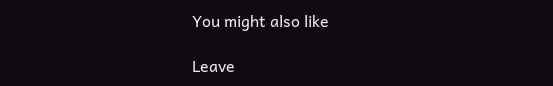You might also like

Leave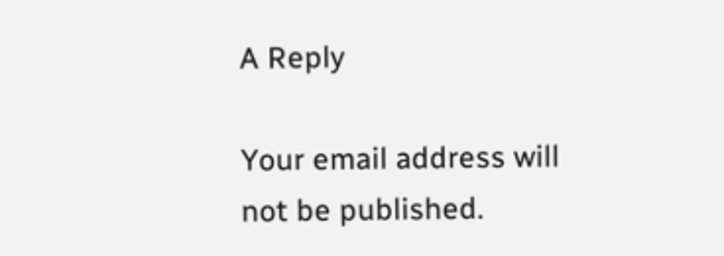A Reply

Your email address will not be published.